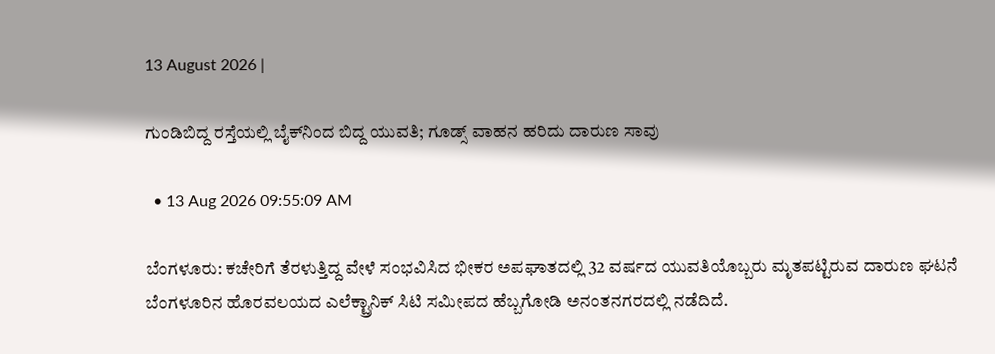13 August 2026 |

ಗುಂಡಿಬಿದ್ದ ರಸ್ತೆಯಲ್ಲಿ ಬೈಕ್‌ನಿಂದ ಬಿದ್ದ ಯುವತಿ; ಗೂಡ್ಸ್‌ ವಾಹನ ಹರಿದು ದಾರುಣ ಸಾವು

  • 13 Aug 2026 09:55:09 AM

ಬೆಂಗಳೂರು: ಕಚೇರಿಗೆ ತೆರಳುತ್ತಿದ್ದ ವೇಳೆ ಸಂಭವಿಸಿದ ಭೀಕರ ಅಪಘಾತದಲ್ಲಿ 32 ವರ್ಷದ ಯುವತಿಯೊಬ್ಬರು ಮೃತಪಟ್ಟಿರುವ ದಾರುಣ ಘಟನೆ ಬೆಂಗಳೂರಿನ ಹೊರವಲಯದ ಎಲೆಕ್ಟ್ರಾನಿಕ್‌ ಸಿಟಿ ಸಮೀಪದ ಹೆಬ್ಬಗೋಡಿ ಅನಂತನಗರದಲ್ಲಿ ನಡೆದಿದೆ.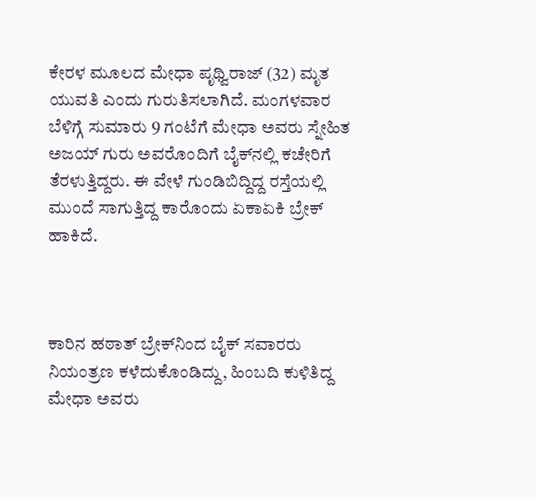ಕೇರಳ ಮೂಲದ ಮೇಧಾ ಪೃಥ್ವಿರಾಜ್ (32) ಮೃತ ಯುವತಿ ಎಂದು ಗುರುತಿಸಲಾಗಿದೆ. ಮಂಗಳವಾರ ಬೆಳಿಗ್ಗೆ ಸುಮಾರು 9 ಗಂಟೆಗೆ ಮೇಧಾ ಅವರು ಸ್ನೇಹಿತ ಅಜಯ್ ಗುರು ಅವರೊಂದಿಗೆ ಬೈಕ್‌ನಲ್ಲಿ ಕಚೇರಿಗೆ ತೆರಳುತ್ತಿದ್ದರು. ಈ ವೇಳೆ ಗುಂಡಿಬಿದ್ದಿದ್ದ ರಸ್ತೆಯಲ್ಲಿ ಮುಂದೆ ಸಾಗುತ್ತಿದ್ದ ಕಾರೊಂದು ಏಕಾಏಕಿ ಬ್ರೇಕ್ ಹಾಕಿದೆ.



ಕಾರಿನ ಹಠಾತ್ ಬ್ರೇಕ್‌ನಿಂದ ಬೈಕ್‌ ಸವಾರರು ನಿಯಂತ್ರಣ ಕಳೆದುಕೊಂಡಿದ್ದು, ಹಿಂಬದಿ ಕುಳಿತಿದ್ದ ಮೇಧಾ ಅವರು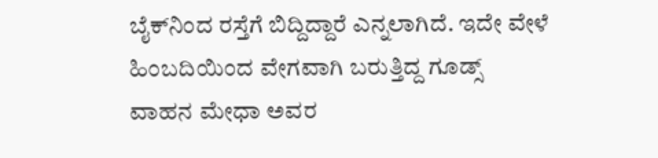ಬೈಕ್‌ನಿಂದ ರಸ್ತೆಗೆ ಬಿದ್ದಿದ್ದಾರೆ ಎನ್ನಲಾಗಿದೆ. ಇದೇ ವೇಳೆ ಹಿಂಬದಿಯಿಂದ ವೇಗವಾಗಿ ಬರುತ್ತಿದ್ದ ಗೂಡ್ಸ್‌ ವಾಹನ ಮೇಧಾ ಅವರ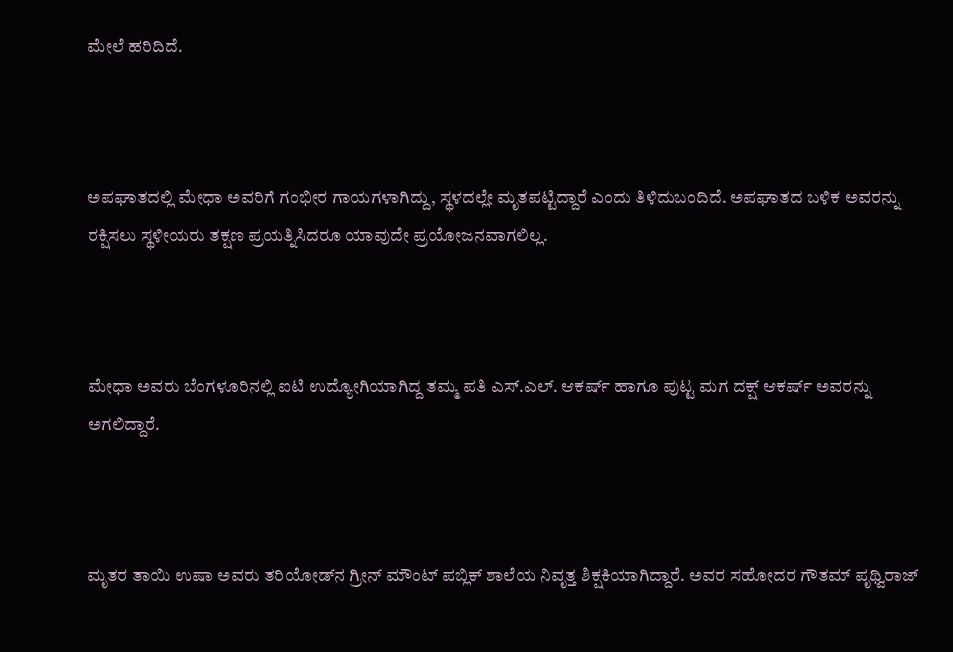ಮೇಲೆ ಹರಿದಿದೆ.



ಅಪಘಾತದಲ್ಲಿ ಮೇಧಾ ಅವರಿಗೆ ಗಂಭೀರ ಗಾಯಗಳಾಗಿದ್ದು, ಸ್ಥಳದಲ್ಲೇ ಮೃತಪಟ್ಟಿದ್ದಾರೆ ಎಂದು ತಿಳಿದುಬಂದಿದೆ. ಅಪಘಾತದ ಬಳಿಕ ಅವರನ್ನು ರಕ್ಷಿಸಲು ಸ್ಥಳೀಯರು ತಕ್ಷಣ ಪ್ರಯತ್ನಿಸಿದರೂ ಯಾವುದೇ ಪ್ರಯೋಜನವಾಗಲಿಲ್ಲ.



ಮೇಧಾ ಅವರು ಬೆಂಗಳೂರಿನಲ್ಲಿ ಐಟಿ ಉದ್ಯೋಗಿಯಾಗಿದ್ದ ತಮ್ಮ ಪತಿ ಎಸ್‌.ಎಲ್‌. ಆಕರ್ಷ್ ಹಾಗೂ ಪುಟ್ಟ ಮಗ ದಕ್ಷ್ ಆಕರ್ಷ್ ಅವರನ್ನು ಅಗಲಿದ್ದಾರೆ.



ಮೃತರ ತಾಯಿ ಉಷಾ ಅವರು ತರಿಯೋಡ್‌ನ ಗ್ರೀನ್ ಮೌಂಟ್ ಪಬ್ಲಿಕ್ ಶಾಲೆಯ ನಿವೃತ್ತ ಶಿಕ್ಷಕಿಯಾಗಿದ್ದಾರೆ. ಅವರ ಸಹೋದರ ಗೌತಮ್ ಪೃಥ್ವಿರಾಜ್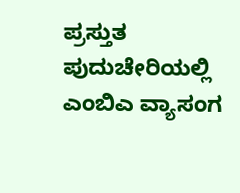ಪ್ರಸ್ತುತ ಪುದುಚೇರಿಯಲ್ಲಿ ಎಂಬಿಎ ವ್ಯಾಸಂಗ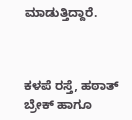ಮಾಡುತ್ತಿದ್ದಾರೆ.



ಕಳಪೆ ರಸ್ತೆ, ಹಠಾತ್ ಬ್ರೇಕ್ ಹಾಗೂ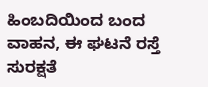ಹಿಂಬದಿಯಿಂದ ಬಂದ ವಾಹನ, ಈ ಘಟನೆ ರಸ್ತೆ ಸುರಕ್ಷತೆ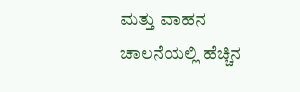ಮತ್ತು ವಾಹನ ಚಾಲನೆಯಲ್ಲಿ ಹೆಚ್ಚಿನ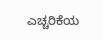ಎಚ್ಚರಿಕೆಯ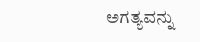ಅಗತ್ಯವನ್ನು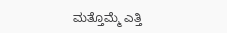ಮತ್ತೊಮ್ಮೆ ಎತ್ತಿ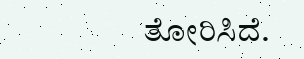ತೋರಿಸಿದೆ.